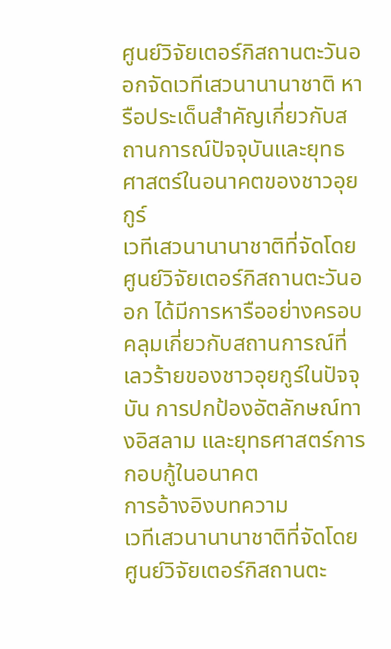ศูนย์วิจัยเตอร์กิสถานตะวันออกจัดเวทีเสวนานานาชาติ หารือประเด็นสำคัญเกี่ยวกับสถานการณ์ปัจจุบันและยุทธศาสตร์ในอนาคตของชาวอุยกูร์
เวทีเสวนานานาชาติที่จัดโดยศูนย์วิจัยเตอร์กิสถานตะวันออก ได้มีการหารืออย่างครอบคลุมเกี่ยวกับสถานการณ์ที่เลวร้ายของชาวอุยกูร์ในปัจจุบัน การปกป้องอัตลักษณ์ทางอิสลาม และยุทธศาสตร์การกอบกู้ในอนาคต
การอ้างอิงบทความ
เวทีเสวนานานาชาติที่จัดโดยศูนย์วิจัยเตอร์กิสถานตะ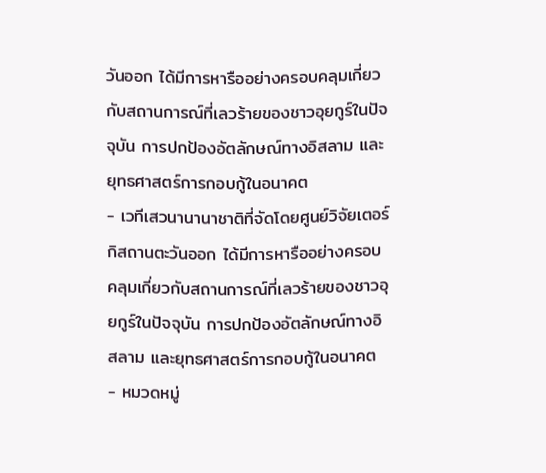วันออก ได้มีการหารืออย่างครอบคลุมเกี่ยวกับสถานการณ์ที่เลวร้ายของชาวอุยกูร์ในปัจจุบัน การปกป้องอัตลักษณ์ทางอิสลาม และยุทธศาสตร์การกอบกู้ในอนาคต
- เวทีเสวนานานาชาติที่จัดโดยศูนย์วิจัยเตอร์กิสถานตะวันออก ได้มีการหารืออย่างครอบคลุมเกี่ยวกับสถานการณ์ที่เลวร้ายของชาวอุยกูร์ในปัจจุบัน การปกป้องอัตลักษณ์ทางอิสลาม และยุทธศาสตร์การกอบกู้ในอนาคต
- หมวดหมู่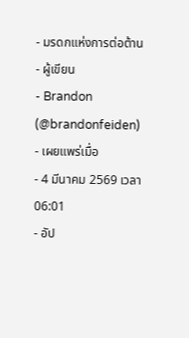- มรดกแห่งการต่อต้าน
- ผู้เขียน
- Brandon (@brandonfeiden)
- เผยแพร่เมื่อ
- 4 มีนาคม 2569 เวลา 06:01
- อัป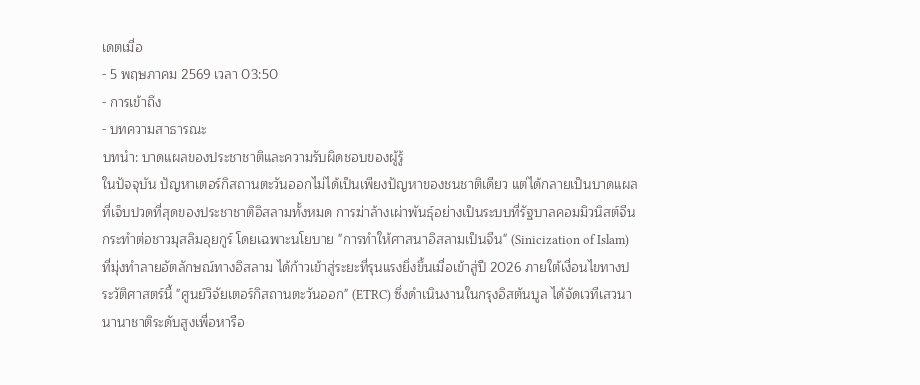เดตเมื่อ
- 5 พฤษภาคม 2569 เวลา 03:50
- การเข้าถึง
- บทความสาธารณะ
บทนำ: บาดแผลของประชาชาติและความรับผิดชอบของผู้รู้
ในปัจจุบัน ปัญหาเตอร์กิสถานตะวันออกไม่ได้เป็นเพียงปัญหาของชนชาติเดียว แต่ได้กลายเป็นบาดแผลที่เจ็บปวดที่สุดของประชาชาติอิสลามทั้งหมด การฆ่าล้างเผ่าพันธุ์อย่างเป็นระบบที่รัฐบาลคอมมิวนิสต์จีนกระทำต่อชาวมุสลิมอุยกูร์ โดยเฉพาะนโยบาย "การทำให้ศาสนาอิสลามเป็นจีน" (Sinicization of Islam) ที่มุ่งทำลายอัตลักษณ์ทางอิสลาม ได้ก้าวเข้าสู่ระยะที่รุนแรงยิ่งขึ้นเมื่อเข้าสู่ปี 2026 ภายใต้เงื่อนไขทางประวัติศาสตร์นี้ "ศูนย์วิจัยเตอร์กิสถานตะวันออก" (ETRC) ซึ่งดำเนินงานในกรุงอิสตันบูล ได้จัดเวทีเสวนานานาชาติระดับสูงเพื่อหารือ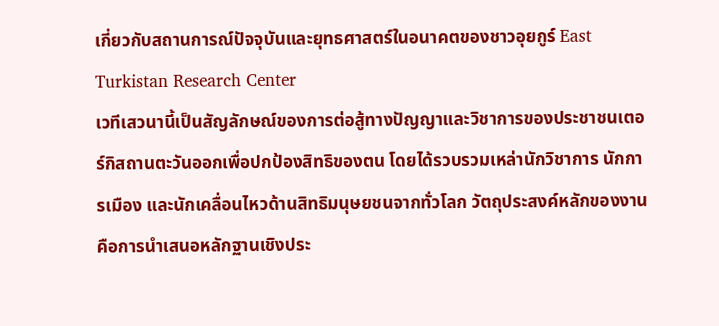เกี่ยวกับสถานการณ์ปัจจุบันและยุทธศาสตร์ในอนาคตของชาวอุยกูร์ East Turkistan Research Center
เวทีเสวนานี้เป็นสัญลักษณ์ของการต่อสู้ทางปัญญาและวิชาการของประชาชนเตอร์กิสถานตะวันออกเพื่อปกป้องสิทธิของตน โดยได้รวบรวมเหล่านักวิชาการ นักการเมือง และนักเคลื่อนไหวด้านสิทธิมนุษยชนจากทั่วโลก วัตถุประสงค์หลักของงานคือการนำเสนอหลักฐานเชิงประ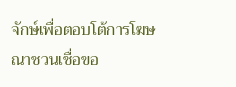จักษ์เพื่อตอบโต้การโฆษณาชวนเชื่อขอ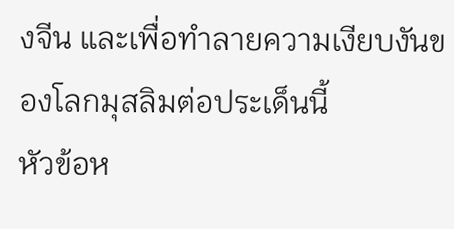งจีน และเพื่อทำลายความเงียบงันของโลกมุสลิมต่อประเด็นนี้
หัวข้อห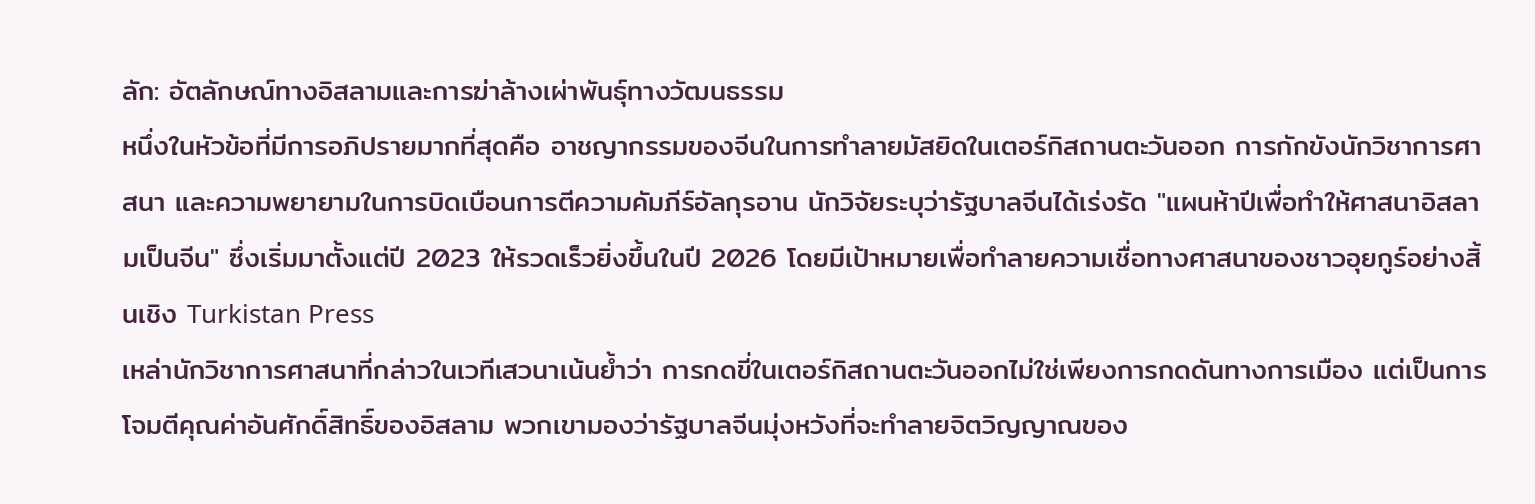ลัก: อัตลักษณ์ทางอิสลามและการฆ่าล้างเผ่าพันธุ์ทางวัฒนธรรม
หนึ่งในหัวข้อที่มีการอภิปรายมากที่สุดคือ อาชญากรรมของจีนในการทำลายมัสยิดในเตอร์กิสถานตะวันออก การกักขังนักวิชาการศาสนา และความพยายามในการบิดเบือนการตีความคัมภีร์อัลกุรอาน นักวิจัยระบุว่ารัฐบาลจีนได้เร่งรัด "แผนห้าปีเพื่อทำให้ศาสนาอิสลามเป็นจีน" ซึ่งเริ่มมาตั้งแต่ปี 2023 ให้รวดเร็วยิ่งขึ้นในปี 2026 โดยมีเป้าหมายเพื่อทำลายความเชื่อทางศาสนาของชาวอุยกูร์อย่างสิ้นเชิง Turkistan Press
เหล่านักวิชาการศาสนาที่กล่าวในเวทีเสวนาเน้นย้ำว่า การกดขี่ในเตอร์กิสถานตะวันออกไม่ใช่เพียงการกดดันทางการเมือง แต่เป็นการโจมตีคุณค่าอันศักดิ์สิทธิ์ของอิสลาม พวกเขามองว่ารัฐบาลจีนมุ่งหวังที่จะทำลายจิตวิญญาณของ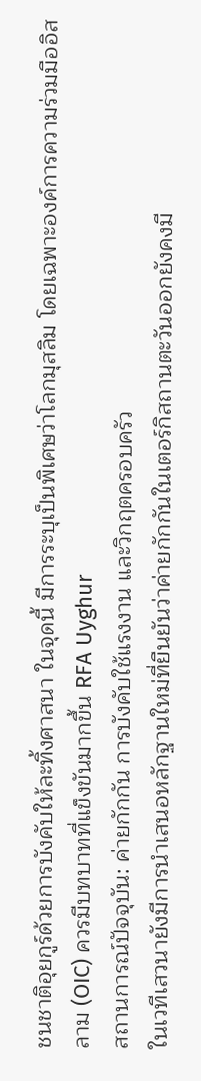ชนชาติอุยกูร์ด้วยการบังคับให้ละทิ้งศาสนา ในจุดนี้ มีการระบุเป็นพิเศษว่าโลกมุสลิม โดยเฉพาะองค์การความร่วมมืออิสลาม (OIC) ควรมีบทบาทที่แข็งขันมากขึ้น RFA Uyghur
สถานการณ์ปัจจุบัน: ค่ายกักกัน การบังคับใช้แรงงาน และวิกฤตครอบครัว
ในเวทีเสวนายังมีการนำเสนอหลักฐานใหม่ที่ยืนยันว่าค่ายกักกันในเตอร์กิสถานตะวันออกยังคงมี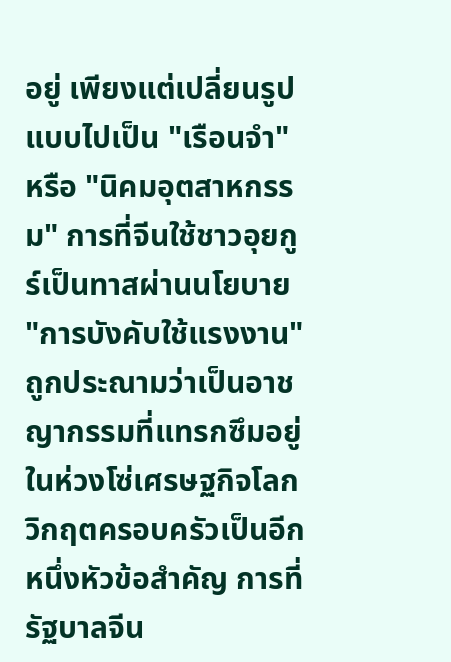อยู่ เพียงแต่เปลี่ยนรูปแบบไปเป็น "เรือนจำ" หรือ "นิคมอุตสาหกรรม" การที่จีนใช้ชาวอุยกูร์เป็นทาสผ่านนโยบาย "การบังคับใช้แรงงาน" ถูกประณามว่าเป็นอาชญากรรมที่แทรกซึมอยู่ในห่วงโซ่เศรษฐกิจโลก
วิกฤตครอบครัวเป็นอีกหนึ่งหัวข้อสำคัญ การที่รัฐบาลจีน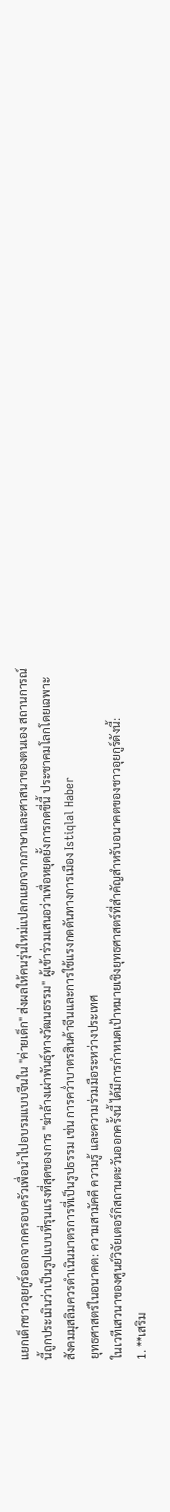แยกเด็กชาวอุยกูร์ออกจากครอบครัวเพื่อนำไปอบรมแบบจีนใน "ค่ายเด็ก" ส่งผลให้คนรุ่นใหม่แปลกแยกจากภาษาและศาสนาของตนเอง สถานการณ์นี้ถูกประเมินว่าเป็นรูปแบบที่รุนแรงที่สุดของการ "ฆ่าล้างเผ่าพันธุ์ทางวัฒนธรรม" ผู้เข้าร่วมเสนอว่าเพื่อหยุดยั้งการกดขี่นี้ ประชาคมโลกโดยเฉพาะสังคมมุสลิมควรดำเนินมาตรการที่เป็นรูปธรรม เช่น การคว่ำบาตรสินค้าจีนและการใช้แรงกดดันทางการเมือง Istiqlal Haber
ยุทธศาสตร์ในอนาคต: ความสามัคคี ความรู้ และความร่วมมือระหว่างประเทศ
ในเวทีเสวนาของศูนย์วิจัยเตอร์กิสถานตะวันออกครั้งนี้ ได้มีการกำหนดเป้าหมายเชิงยุทธศาสตร์ที่สำคัญสำหรับอนาคตของชาวอุยกูร์ดังนี้:
1. **เสริม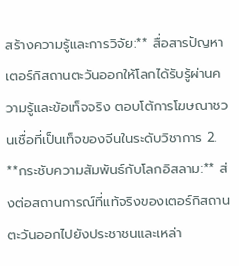สร้างความรู้และการวิจัย:** สื่อสารปัญหาเตอร์กิสถานตะวันออกให้โลกได้รับรู้ผ่านความรู้และข้อเท็จจริง ตอบโต้การโฆษณาชวนเชื่อที่เป็นเท็จของจีนในระดับวิชาการ 2. **กระชับความสัมพันธ์กับโลกอิสลาม:** ส่งต่อสถานการณ์ที่แท้จริงของเตอร์กิสถานตะวันออกไปยังประชาชนและเหล่า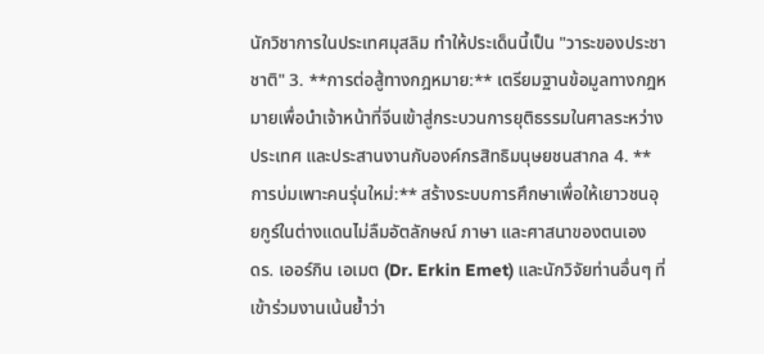นักวิชาการในประเทศมุสลิม ทำให้ประเด็นนี้เป็น "วาระของประชาชาติ" 3. **การต่อสู้ทางกฎหมาย:** เตรียมฐานข้อมูลทางกฎหมายเพื่อนำเจ้าหน้าที่จีนเข้าสู่กระบวนการยุติธรรมในศาลระหว่างประเทศ และประสานงานกับองค์กรสิทธิมนุษยชนสากล 4. **การบ่มเพาะคนรุ่นใหม่:** สร้างระบบการศึกษาเพื่อให้เยาวชนอุยกูร์ในต่างแดนไม่ลืมอัตลักษณ์ ภาษา และศาสนาของตนเอง
ดร. เออร์กิน เอเมต (Dr. Erkin Emet) และนักวิจัยท่านอื่นๆ ที่เข้าร่วมงานเน้นย้ำว่า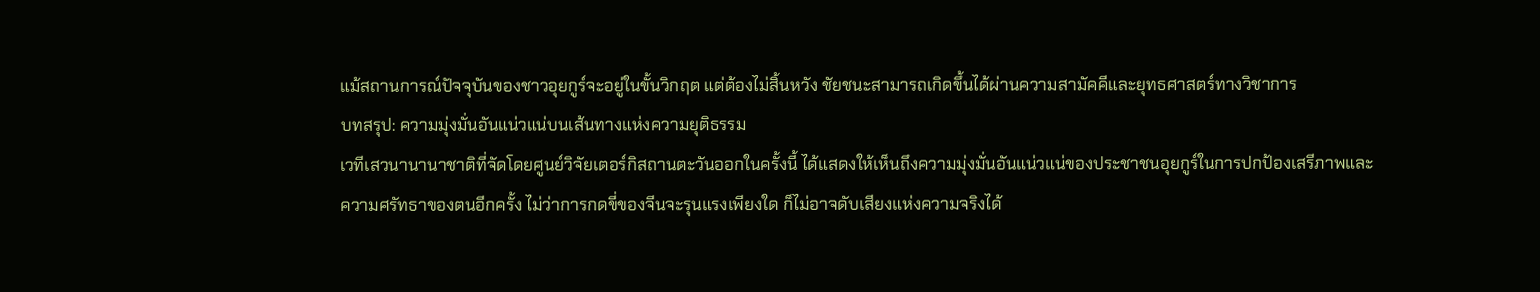แม้สถานการณ์ปัจจุบันของชาวอุยกูร์จะอยู่ในขั้นวิกฤต แต่ต้องไม่สิ้นหวัง ชัยชนะสามารถเกิดขึ้นได้ผ่านความสามัคคีและยุทธศาสตร์ทางวิชาการ
บทสรุป: ความมุ่งมั่นอันแน่วแน่บนเส้นทางแห่งความยุติธรรม
เวทีเสวนานานาชาติที่จัดโดยศูนย์วิจัยเตอร์กิสถานตะวันออกในครั้งนี้ ได้แสดงให้เห็นถึงความมุ่งมั่นอันแน่วแน่ของประชาชนอุยกูร์ในการปกป้องเสรีภาพและความศรัทธาของตนอีกครั้ง ไม่ว่าการกดขี่ของจีนจะรุนแรงเพียงใด ก็ไม่อาจดับเสียงแห่งความจริงได้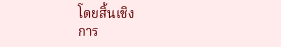โดยสิ้นเชิง
การ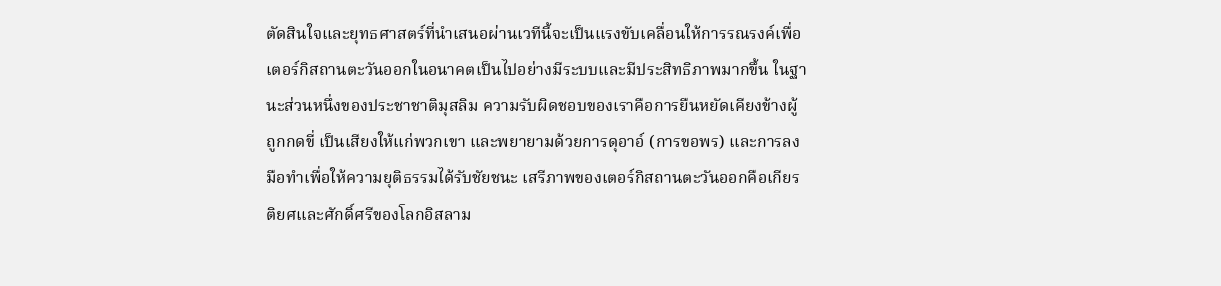ตัดสินใจและยุทธศาสตร์ที่นำเสนอผ่านเวทีนี้จะเป็นแรงขับเคลื่อนให้การรณรงค์เพื่อเตอร์กิสถานตะวันออกในอนาคตเป็นไปอย่างมีระบบและมีประสิทธิภาพมากขึ้น ในฐานะส่วนหนึ่งของประชาชาติมุสลิม ความรับผิดชอบของเราคือการยืนหยัดเคียงข้างผู้ถูกกดขี่ เป็นเสียงให้แก่พวกเขา และพยายามด้วยการดุอาอ์ (การขอพร) และการลงมือทำเพื่อให้ความยุติธรรมได้รับชัยชนะ เสรีภาพของเตอร์กิสถานตะวันออกคือเกียรติยศและศักดิ์ศรีของโลกอิสลาม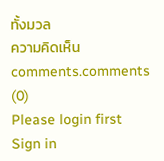ทั้งมวล
ความคิดเห็น
comments.comments (0)
Please login first
Sign in